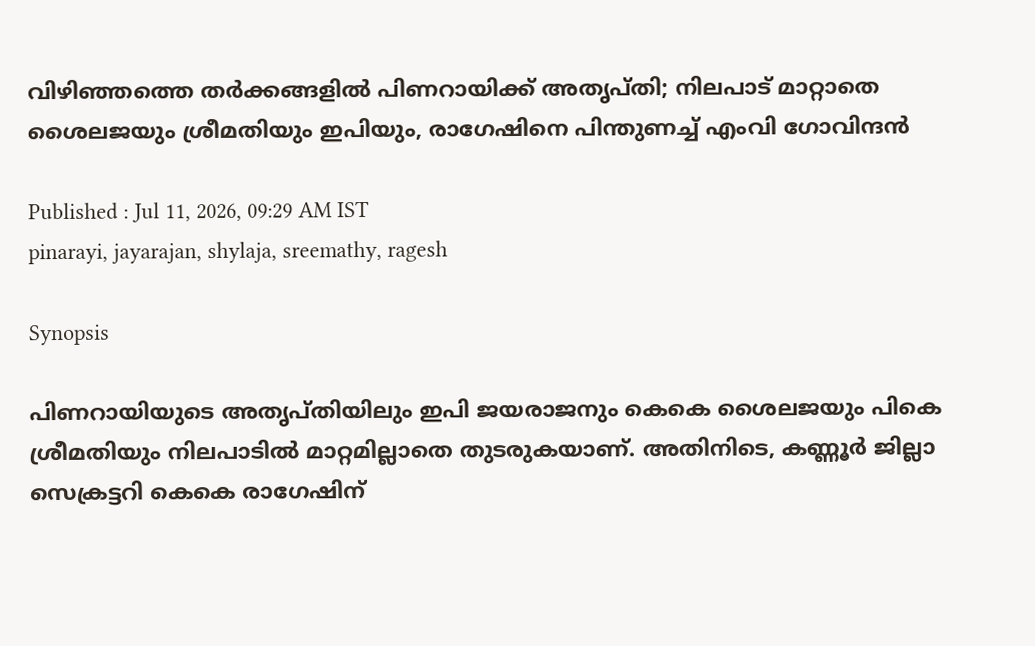വിഴിഞ്ഞത്തെ തർക്കങ്ങളിൽ പിണറായിക്ക് അതൃപ്തി; നിലപാട് മാറ്റാതെ ശൈലജയും ശ്രീമതിയും ഇപിയും, രാഗേഷിനെ പിന്തുണച്ച് എംവി ഗോവിന്ദൻ

Published : Jul 11, 2026, 09:29 AM IST
pinarayi, jayarajan, shylaja, sreemathy, ragesh

Synopsis

പിണറായിയുടെ അതൃപ്തിയിലും ഇപി ജയരാജനും കെകെ ശൈലജയും പികെ ശ്രീമതിയും നിലപാടിൽ മാറ്റമില്ലാതെ തുടരുകയാണ്. അതിനിടെ, കണ്ണൂർ ജില്ലാ സെക്രട്ടറി കെകെ രാഗേഷിന്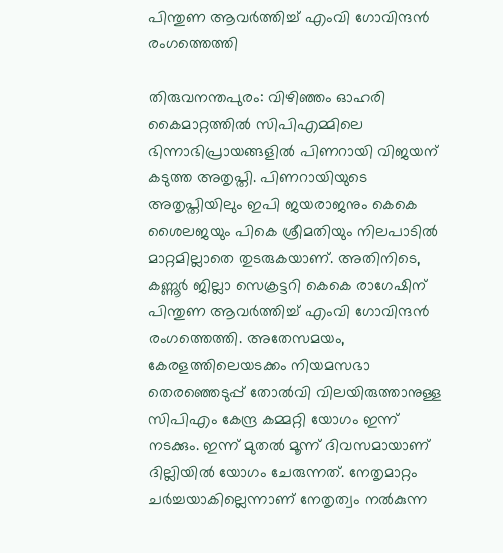പിന്തുണ ആവർത്തിച്ച് എംവി ഗോവിന്ദൻ രംഗത്തെത്തി

തിരുവനന്തപുരം: വിഴിഞ്ഞം ഓഹരി കൈമാറ്റത്തിൽ സിപിഎമ്മിലെ ഭിന്നാഭിപ്രായങ്ങളിൽ പിണറായി വിജയന് കടുത്ത അതൃപ്തി. പിണറായിയുടെ അതൃപ്തിയിലും ഇപി ജയരാജനും കെകെ ശൈലജയും പികെ ശ്രീമതിയും നിലപാടിൽ മാറ്റമില്ലാതെ തുടരുകയാണ്. അതിനിടെ, കണ്ണൂർ ജില്ലാ സെക്രട്ടറി കെകെ രാഗേഷിന് പിന്തുണ ആവർത്തിച്ച് എംവി ഗോവിന്ദൻ രംഗത്തെത്തി. അതേസമയം, കേരളത്തിലെയടക്കം നിയമസഭാ തെരഞ്ഞെടുപ്പ് തോൽവി വിലയിരുത്താനുള്ള സിപിഎം കേന്ദ്ര കമ്മറ്റി യോഗം ഇന്ന് നടക്കും. ഇന്ന് മുതൽ മൂന്ന് ദിവസമായാണ് ദില്ലിയിൽ യോഗം ചേരുന്നത്. നേതൃമാറ്റം ചർച്ചയാകില്ലെന്നാണ് നേതൃത്വം നൽകുന്ന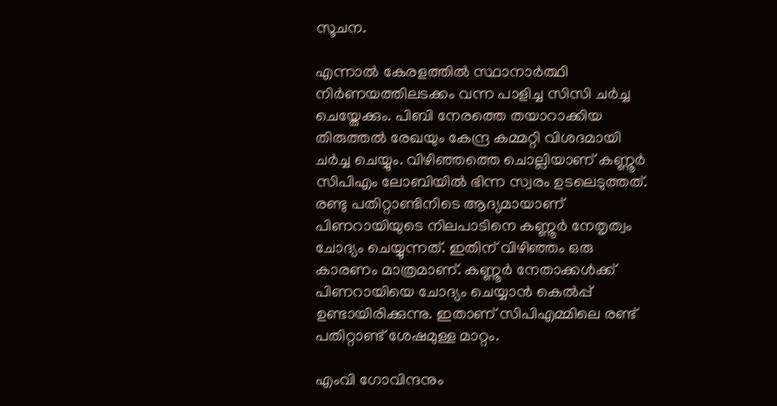സൂചന.

എന്നാൽ കേരളത്തിൽ സ്ഥാനാർത്ഥി നിർണയത്തിലടക്കം വന്ന പാളിച്ച സിസി ചർച്ച ചെയ്തേക്കും. പിബി നേരത്തെ തയാറാക്കിയ തിരുത്തൽ രേഖയും കേന്ദ്ര കമ്മറ്റി വിശദമായി ചർച്ച ചെയ്യും. വിഴിഞ്ഞത്തെ ചൊല്ലിയാണ് കണ്ണൂർ സിപിഎം ലോബിയിൽ ഭിന്ന സ്വരം ഉടലെടുത്തത്. രണ്ടു പതിറ്റാണ്ടിനിടെ ആദ്യമായാണ് പിണറായിയുടെ നിലപാടിനെ കണ്ണൂർ നേതൃത്വം ചോദ്യം ചെയ്യുന്നത്. ഇതിന് വിഴിഞ്ഞം ഒരു കാരണം മാത്രമാണ്. കണ്ണൂർ നേതാക്കൾക്ക് പിണറായിയെ ചോദ്യം ചെയ്യാൻ കെൽപ്പ് ഉണ്ടായിരിക്കുന്നു. ഇതാണ് സിപിഎമ്മിലെ രണ്ട് പതിറ്റാണ്ട് ശേഷമുള്ള മാറ്റം.

എംവി ഗോവിന്ദനും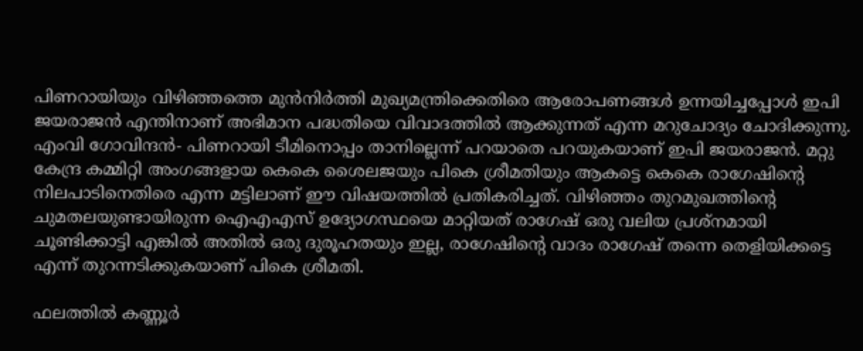പിണറായിയും വിഴിഞ്ഞത്തെ മുൻനിർത്തി മുഖ്യമന്ത്രിക്കെതിരെ ആരോപണങ്ങൾ ഉന്നയിച്ചപ്പോൾ ഇപി ജയരാജൻ എന്തിനാണ് അഭിമാന പദ്ധതിയെ വിവാദത്തിൽ ആക്കുന്നത് എന്ന മറുചോദ്യം ചോദിക്കുന്നു. എംവി ഗോവിന്ദൻ- പിണറായി ടീമിനൊപ്പം താനില്ലെന്ന് പറയാതെ പറയുകയാണ് ഇപി ജയരാജൻ. മറ്റു കേന്ദ്ര കമ്മിറ്റി അംഗങ്ങളായ കെകെ ശൈലജയും പികെ ശ്രീമതിയും ആകട്ടെ കെകെ രാഗേഷിന്റെ നിലപാടിനെതിരെ എന്ന മട്ടിലാണ് ഈ വിഷയത്തിൽ പ്രതികരിച്ചത്. വിഴിഞ്ഞം തുറമുഖത്തിന്റെ ചുമതലയുണ്ടായിരുന്ന ഐഎഎസ് ഉദ്യോഗസ്ഥയെ മാറ്റിയത് രാഗേഷ് ഒരു വലിയ പ്രശ്നമായി ചൂണ്ടിക്കാട്ടി എങ്കിൽ അതിൽ ഒരു ദുരൂഹതയും ഇല്ല, രാഗേഷിന്റെ വാദം രാഗേഷ് തന്നെ തെളിയിക്കട്ടെ എന്ന് തുറന്നടിക്കുകയാണ് പികെ ശ്രീമതി.

ഫലത്തിൽ കണ്ണൂർ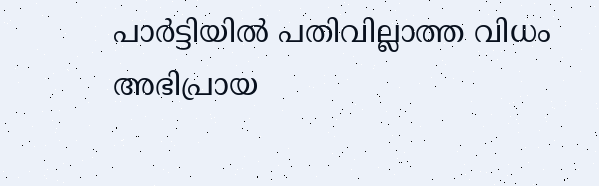പാർട്ടിയിൽ പതിവില്ലാത്ത വിധം അഭിപ്രായ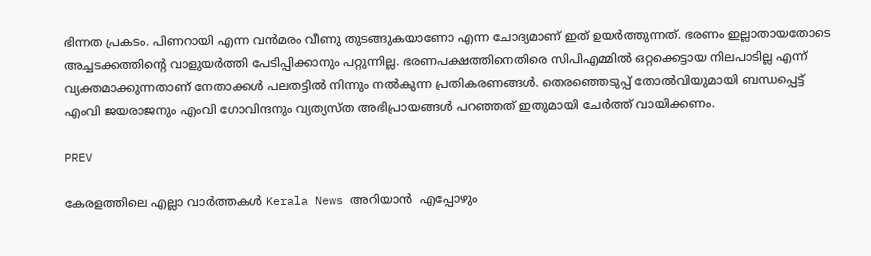ഭിന്നത പ്രകടം. പിണറായി എന്ന വൻമരം വീണു തുടങ്ങുകയാണോ എന്ന ചോദ്യമാണ് ഇത് ഉയർത്തുന്നത്. ഭരണം ഇല്ലാതായതോടെ അച്ചടക്കത്തിന്റെ വാളുയർത്തി പേടിപ്പിക്കാനും പറ്റുന്നില്ല. ഭരണപക്ഷത്തിനെതിരെ സിപിഎമ്മിൽ ഒറ്റക്കെട്ടായ നിലപാടില്ല എന്ന് വ്യക്തമാക്കുന്നതാണ് നേതാക്കൾ പലതട്ടിൽ നിന്നും നൽകുന്ന പ്രതികരണങ്ങൾ. തെരഞ്ഞെടുപ്പ് തോൽവിയുമായി ബന്ധപ്പെട്ട് എംവി ജയരാജനും എംവി ഗോവിന്ദനും വ്യത്യസ്ത അഭിപ്രായങ്ങൾ പറഞ്ഞത് ഇതുമായി ചേർത്ത് വായിക്കണം.

PREV

കേരളത്തിലെ എല്ലാ വാർത്തകൾ Kerala News അറിയാൻ  എപ്പോഴും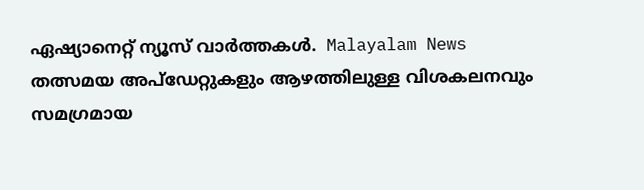ഏഷ്യാനെറ്റ് ന്യൂസ് വാർത്തകൾ.  Malayalam News   തത്സമയ അപ്‌ഡേറ്റുകളും ആഴത്തിലുള്ള വിശകലനവും സമഗ്രമായ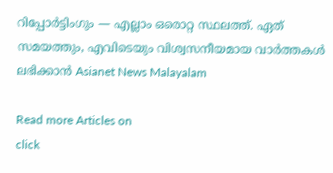റിപ്പോർട്ടിംഗും — എല്ലാം ഒരൊറ്റ സ്ഥലത്ത്. ഏത് സമയത്തും, എവിടെയും വിശ്വസനീയമായ വാർത്തകൾ ലഭിക്കാൻ Asianet News Malayalam

Read more Articles on
click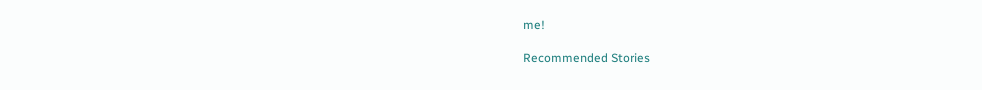me!

Recommended Stories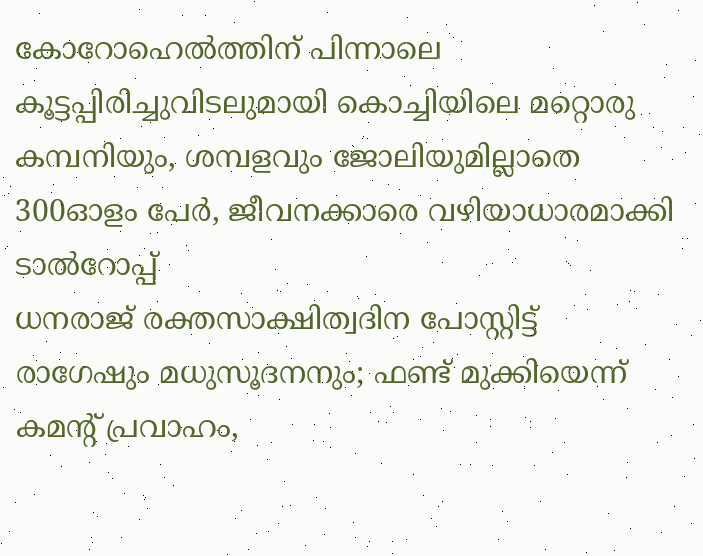കോറോഹെൽത്തിന് പി‌ന്നാലെ കൂട്ടപ്പിരിച്ചുവിടലുമായി കൊച്ചിയിലെ മറ്റൊരു കമ്പനിയും, ശമ്പളവും ജോലിയുമില്ലാതെ 300ഓളം പേർ, ജീവനക്കാരെ വഴിയാധാരമാക്കി ടാൽറോപ്പ്
ധനരാജ് രക്തസാക്ഷിത്വദിന പോസ്റ്റിട്ട് രാഗേഷും മധുസൂദനനും; ഫണ്ട് മുക്കിയെന്ന് കമൻ്റ് പ്രവാഹം,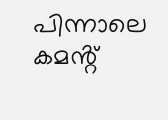പിന്നാലെ കമൻ്റ്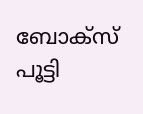ബോക്സ് പൂട്ടി